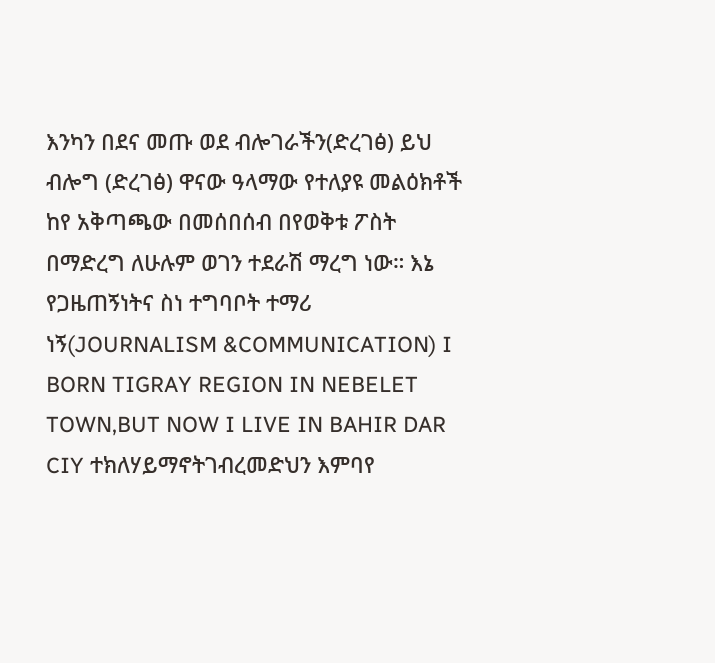እንካን በደና መጡ ወደ ብሎገራችን(ድረገፅ) ይህ ብሎግ (ድረገፅ) ዋናው ዓላማው የተለያዩ መልዕክቶች ከየ አቅጣጫው በመሰበሰብ በየወቅቱ ፖስት በማድረግ ለሁሉም ወገን ተደራሽ ማረግ ነው። እኔ የጋዜጠኝነትና ስነ ተግባቦት ተማሪ ነኝ(JOURNALISM &COMMUNICATION) I BORN TIGRAY REGION IN NEBELET TOWN,BUT NOW I LIVE IN BAHIR DAR CIY ተክለሃይማኖትገብረመድህን እምባየ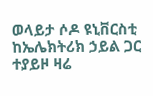ወላይታ ሶዶ ዩኒቨርስቲ ከኤሌክትሪክ ኃይል ጋር ተያይዞ ዛሬ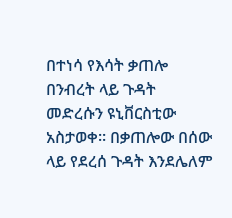በተነሳ የእሳት ቃጠሎ በንብረት ላይ ጉዳት መድረሱን ዩኒቨርስቲው አስታወቀ። በቃጠሎው በሰው ላይ የደረሰ ጉዳት እንደሌለም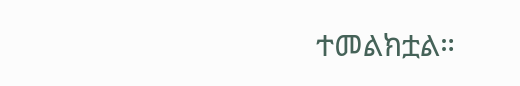ተመልክቷል።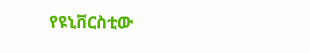የዩኒቨርስቲው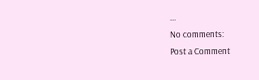...
No comments:
Post a Comment